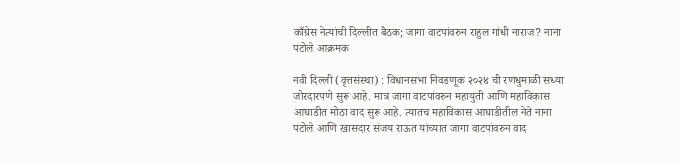काँग्रेस नेत्यांची दिल्लीत बैठक; जागा वाटपांवरुन राहुल गांधी नाराज? नाना पटोले आक्रमक

नवी दिल्ली (वृत्तसंस्था) : विधानसभा निवडणूक २०२४ ची रणधुमाळी सध्या जोरदारपणे सुरू आहे. मात्र जागा वाटपांवरुन महायुती आणि महाविकास आघाडीत मोठा वाद सुरू आहे. त्यातच महाविकास आघाडीतील नेते नाना पटोले आणि खासदार संजय राऊत यांच्यात जागा वाटपांवरुन वाद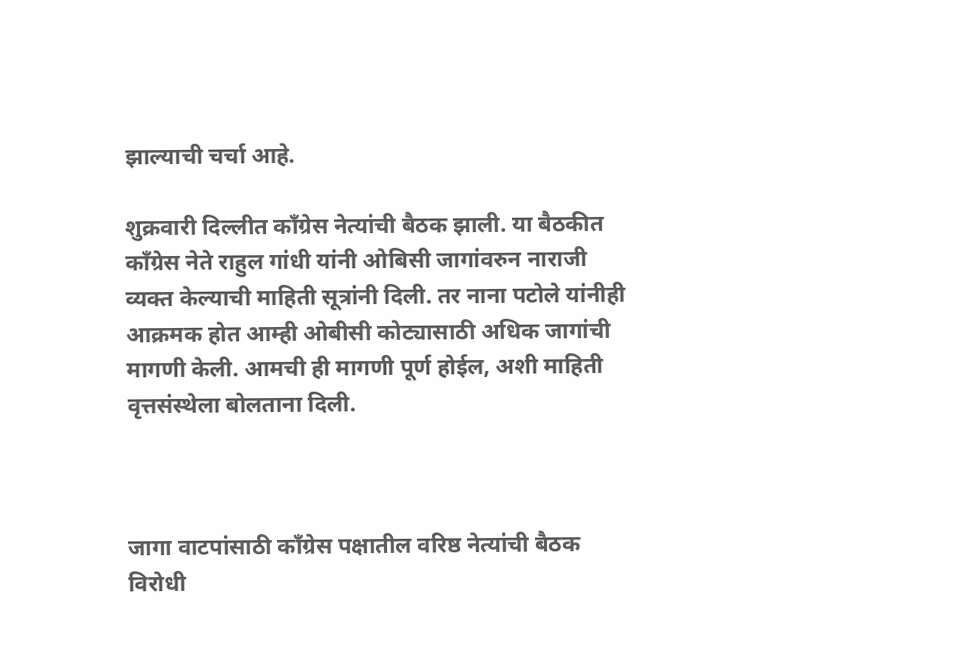झाल्याची चर्चा आहे.

शुक्रवारी दिल्लीत काँग्रेस नेत्यांची बैठक झाली. या बैठकीत काँग्रेस नेते राहुल गांधी यांनी ओबिसी जागांवरुन नाराजी व्यक्त केल्याची माहिती सूत्रांनी दिली. तर नाना पटोले यांनीही आक्रमक होत आम्ही ओबीसी कोट्यासाठी अधिक जागांची मागणी केली. आमची ही मागणी पूर्ण होईल, अशी माहिती वृत्तसंस्थेला बोलताना दिली.



जागा वाटपांसाठी काँग्रेस पक्षातील वरिष्ठ नेत्यांची बैठक विरोधी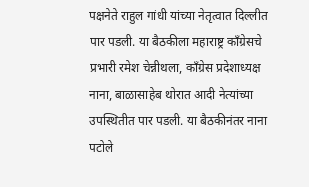पक्षनेते राहुल गांधी यांच्या नेतृत्वात दिल्लीत पार पडली. या बैठकीला महाराष्ट्र काँग्रेसचे प्रभारी रमेश चेन्नीथला, काँग्रेस प्रदेशाध्यक्ष नाना, बाळासाहेब थोरात आदी नेत्यांच्या उपस्थितीत पार पडली. या बैठकीनंतर नाना पटोले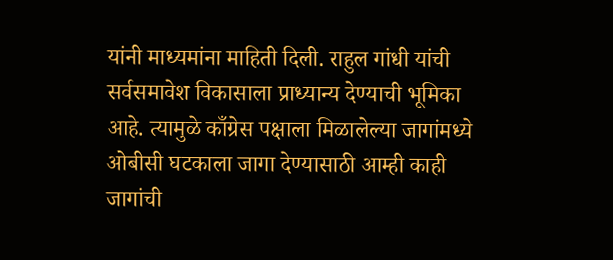यांनी माध्यमांना माहिती दिली. राहुल गांधी यांची सर्वसमावेश विकासाला प्राध्यान्य देण्याची भूमिका आहे. त्यामुळे काँग्रेस पक्षाला मिळालेल्या जागांमध्ये ओबीसी घटकाला जागा देण्यासाठी आम्ही काही जागांची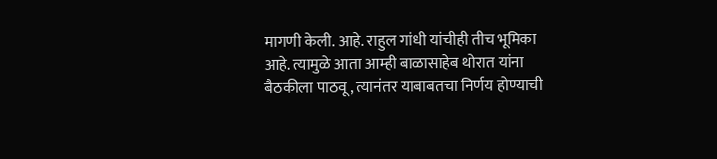मागणी केली. आहे. राहुल गांधी यांचीही तीच भूमिका आहे. त्यामुळे आता आम्ही बाळासाहेब थोरात यांना बैठकीला पाठवू, त्यानंतर याबाबतचा निर्णय होण्याची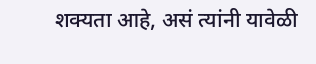शक्यता आहे, असं त्यांनी यावेळी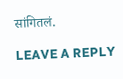सांगितलं.

LEAVE A REPLY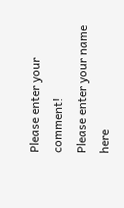Please enter your comment!
Please enter your name here